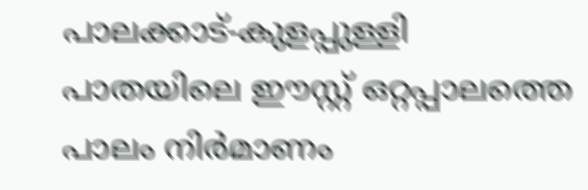പാലക്കാട്-കുളപ്പുള്ളി പാതയിലെ ഈസ്റ്റ് ഒറ്റപ്പാലത്തെ പാലം നിർമാണം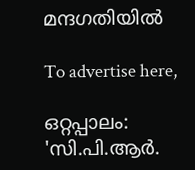മന്ദഗതിയിൽ

To advertise here,

ഒറ്റപ്പാലം: 'സി.പി.ആർ.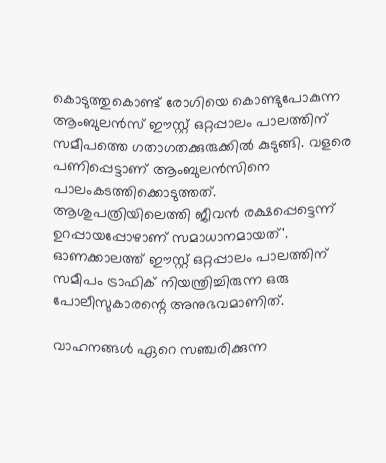കൊടുത്തുകൊണ്ട് രോഗിയെ കൊണ്ടുപോകുന്ന ആംബുലൻസ് ഈസ്റ്റ് ഒറ്റപ്പാലം പാലത്തിന് സമീപത്തെ ഗതാഗതക്കുരുക്കിൽ കുടുങ്ങി. വളരെ പണിപ്പെട്ടാണ് ആംബുലൻസിനെ പാലംകടത്തിക്കൊടുത്തത്. ആശുപത്രിയിലെത്തി ജീവൻ രക്ഷപ്പെട്ടെന്ന് ഉറപ്പായപ്പോഴാണ് സമാധാനമായത്'. ഓണക്കാലത്ത് ഈസ്റ്റ് ഒറ്റപ്പാലം പാലത്തിന് സമീപം ട്രാഫിക് നിയന്ത്രിച്ചിരുന്ന ഒരു പോലീസുകാരന്റെ അനുഭവമാണിത്.

വാഹനങ്ങൾ ഏറെ സഞ്ചരിക്കുന്ന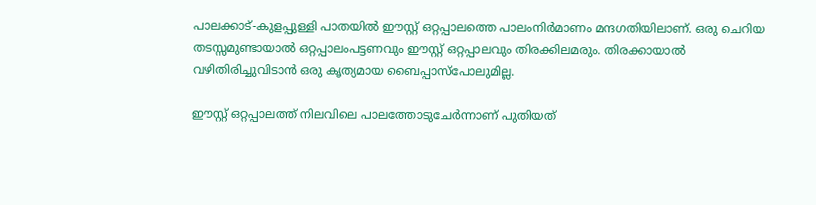പാലക്കാട്-കുളപ്പുള്ളി പാതയിൽ ഈസ്റ്റ് ഒറ്റപ്പാലത്തെ പാലംനിർമാണം മന്ദഗതിയിലാണ്. ഒരു ചെറിയ തടസ്സമുണ്ടായാൽ ഒറ്റപ്പാലംപട്ടണവും ഈസ്റ്റ് ഒറ്റപ്പാലവും തിരക്കിലമരും. തിരക്കായാൽ വഴിതിരിച്ചുവിടാൻ ഒരു കൃത്യമായ ബൈപ്പാസ്‌പോലുമില്ല.

ഈസ്റ്റ് ഒറ്റപ്പാലത്ത് നിലവിലെ പാലത്തോടുചേർന്നാണ് പുതിയത്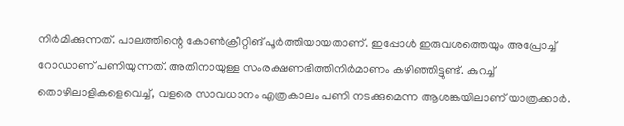നിർമിക്കുന്നത്. പാലത്തിന്റെ കോൺക്രീറ്റിങ് പൂർത്തിയായതാണ്. ഇപ്പോൾ ഇരുവശത്തെയും അപ്രോച്ച് റോഡാണ് പണിയുന്നത്. അതിനായുള്ള സംരക്ഷണഭിത്തിനിർമാണം കഴിഞ്ഞിട്ടുണ്ട്. കുറച്ച് തൊഴിലാളികളെവെച്ച്, വളരെ സാവധാനം എത്രകാലം പണി നടക്കുമെന്ന ആശങ്കയിലാണ് യാത്രക്കാർ.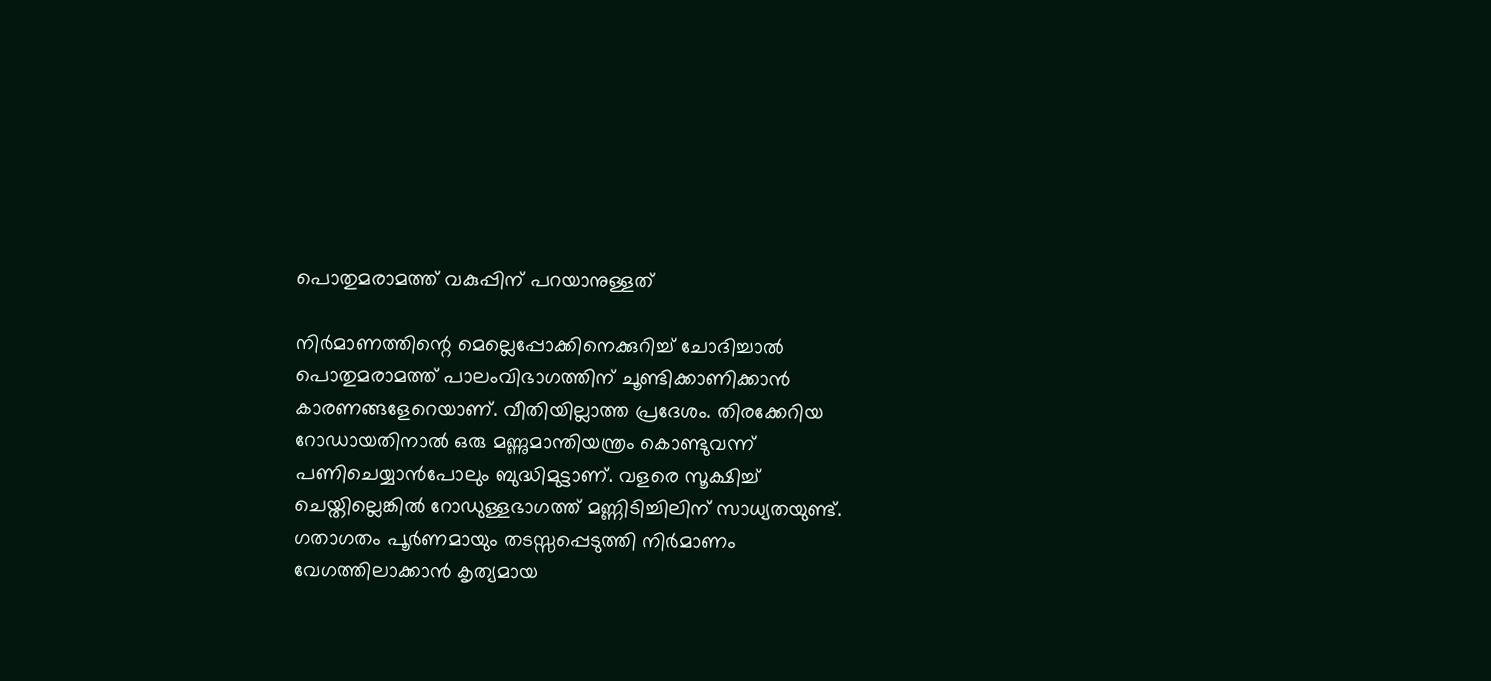പൊതുമരാമത്ത് വകുപ്പിന് പറയാനുള്ളത്

നിർമാണത്തിന്റെ മെല്ലെപ്പോക്കിനെക്കുറിച്ച് ചോദിച്ചാൽ പൊതുമരാമത്ത് പാലംവിഭാഗത്തിന് ചൂണ്ടിക്കാണിക്കാൻ കാരണങ്ങളേറെയാണ്. വീതിയില്ലാത്ത പ്രദേശം. തിരക്കേറിയ റോഡായതിനാൽ ഒരു മണ്ണുമാന്തിയന്ത്രം കൊണ്ടുവന്ന് പണിചെയ്യാൻപോലും ബുദ്ധിമുട്ടാണ്. വളരെ സൂക്ഷിച്ച് ചെയ്തില്ലെങ്കിൽ റോഡുള്ളഭാഗത്ത് മണ്ണിടിച്ചിലിന് സാധ്യതയുണ്ട്. ഗതാഗതം പൂർണമായും തടസ്സപ്പെടുത്തി നിർമാണം വേഗത്തിലാക്കാൻ കൃത്യമായ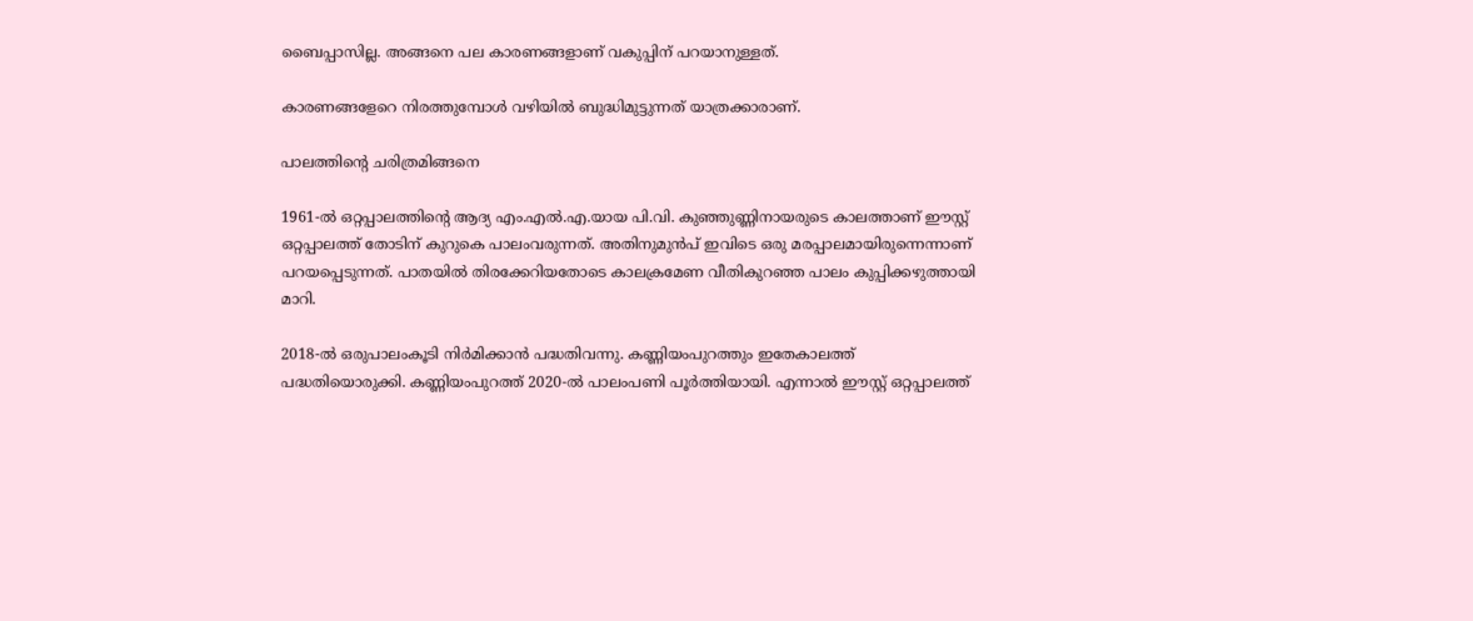ബൈപ്പാസില്ല. അങ്ങനെ പല കാരണങ്ങളാണ് വകുപ്പിന് പറയാനുള്ളത്.

കാരണങ്ങളേറെ നിരത്തുമ്പോൾ വഴിയിൽ ബുദ്ധിമുട്ടുന്നത് യാത്രക്കാരാണ്.

പാലത്തിന്റെ ചരിത്രമിങ്ങനെ

1961-ൽ ഒറ്റപ്പാലത്തിന്റെ ആദ്യ എം.എൽ.എ.യായ പി.വി. കുഞ്ഞുണ്ണിനായരുടെ കാലത്താണ് ഈസ്റ്റ് ഒറ്റപ്പാലത്ത് തോടിന് കുറുകെ പാലംവരുന്നത്. അതിനുമുൻപ് ഇവിടെ ഒരു മരപ്പാലമായിരുന്നെന്നാണ് പറയപ്പെടുന്നത്. പാതയിൽ തിരക്കേറിയതോടെ കാലക്രമേണ വീതികുറഞ്ഞ പാലം കുപ്പിക്കഴുത്തായി മാറി.

2018-ൽ ഒരുപാലംകൂടി നിർമിക്കാൻ പദ്ധതിവന്നു. കണ്ണിയംപുറത്തും ഇതേകാലത്ത് പദ്ധതിയൊരുക്കി. കണ്ണിയംപുറത്ത് 2020-ൽ പാലംപണി പൂർത്തിയായി. എന്നാൽ ഈസ്റ്റ് ഒറ്റപ്പാലത്ത്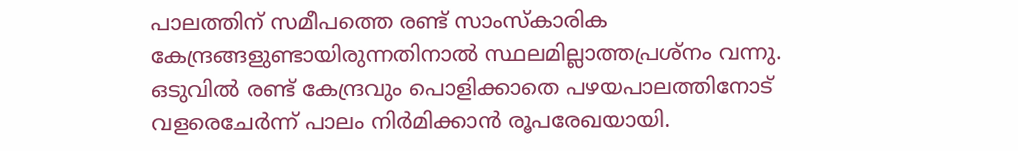പാലത്തിന് സമീപത്തെ രണ്ട് സാംസ്കാരിക കേന്ദ്രങ്ങളുണ്ടായിരുന്നതിനാൽ സ്ഥലമില്ലാത്തപ്രശ്നം വന്നു. ഒടുവിൽ രണ്ട് കേന്ദ്രവും പൊളിക്കാതെ പഴയപാലത്തിനോട് വളരെചേർന്ന് പാലം നിർമിക്കാൻ രൂപരേഖയായി.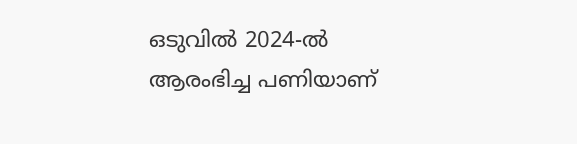ഒടുവിൽ 2024-ൽ ആരംഭിച്ച പണിയാണ്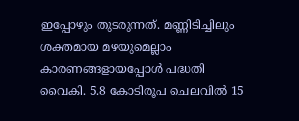ഇപ്പോഴും തുടരുന്നത്. മണ്ണിടിച്ചിലും ശക്തമായ മഴയുമെല്ലാം കാരണങ്ങളായപ്പോൾ പദ്ധതി വൈകി. 5.8 കോടിരൂപ ചെലവിൽ 15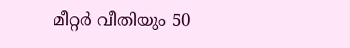മീറ്റർ വീതിയും 50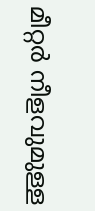മീറ്റർ നീളവുമുള്ള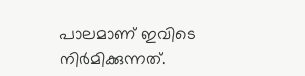പാലമാണ് ഇവിടെ നിർമിക്കുന്നത്.